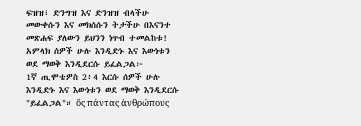ፍዝዝ፣ ድንግዝ እና ድንዝዝ ብላችሁ መውቀሱን እና መክሰሱን ትታችሁ በእናንተ መጽሐፍ ያለውን ይህንን ነጥብ ተመልከቱ! አምላክ ሰዎች ሁሉ እንዲድኑ እና እውነቱን ወደ ማወቅ እንዲደርሱ ይፈልጋል፦
1ኛ ጢሞቴዎስ 2፥4 እርሱ ሰዎች ሁሉ እንዲድኑ እና እውነቱን ወደ ማወቅ እንዲደርሱ "ይፈልጋል"። ὃς πάντας ἀνθρώπους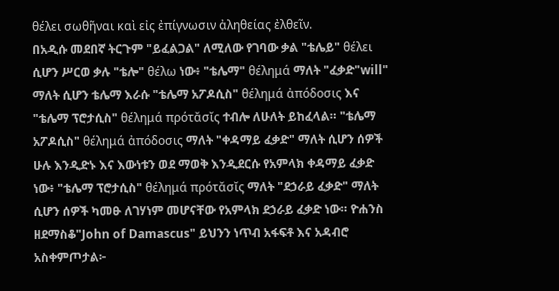θέλει σωθῆναι καὶ εἰς ἐπίγνωσιν ἀληθείας ἐλθεῖν.
በአዲሱ መደበኛ ትርጉም "ይፈልጋል" ለሚለው የገባው ቃል "ቴሌይ" θέλει ሲሆን ሥርወ ቃሉ "ቴሎ" θέλω ነው፥ "ቴሌማ" θέλημά ማለት "ፈቃድ"will" ማለት ሲሆን ቴሌማ እራሱ "ቴሌማ አፖዶሲስ" θέλημά ἀπόδοσις እና "ቴሌማ ፕሮታሲስ" θέλημά πρότᾰσῐς ተብሎ ለሁለት ይከፈላል። "ቴሌማ አፖዶሲስ" θέλημά ἀπόδοσις ማለት "ቀዳማይ ፈቃድ" ማለት ሲሆን ሰዎች ሁሉ እንዲድኑ እና እውነቱን ወደ ማወቅ እንዲደርሱ የአምላክ ቀዳማይ ፈቃድ ነው፥ "ቴሌማ ፕሮታሲስ" θέλημά πρότᾰσῐς ማለት "ደኃራይ ፈቃድ" ማለት ሲሆን ሰዎች ካመፁ ለገሃነም መሆናቸው የአምላክ ደኃራይ ፈቃድ ነው። ዮሐንስ ዘደማስቆ"John of Damascus" ይህንን ነጥብ አፋፍቶ እና አዳብሮ አስቀምጦታል፦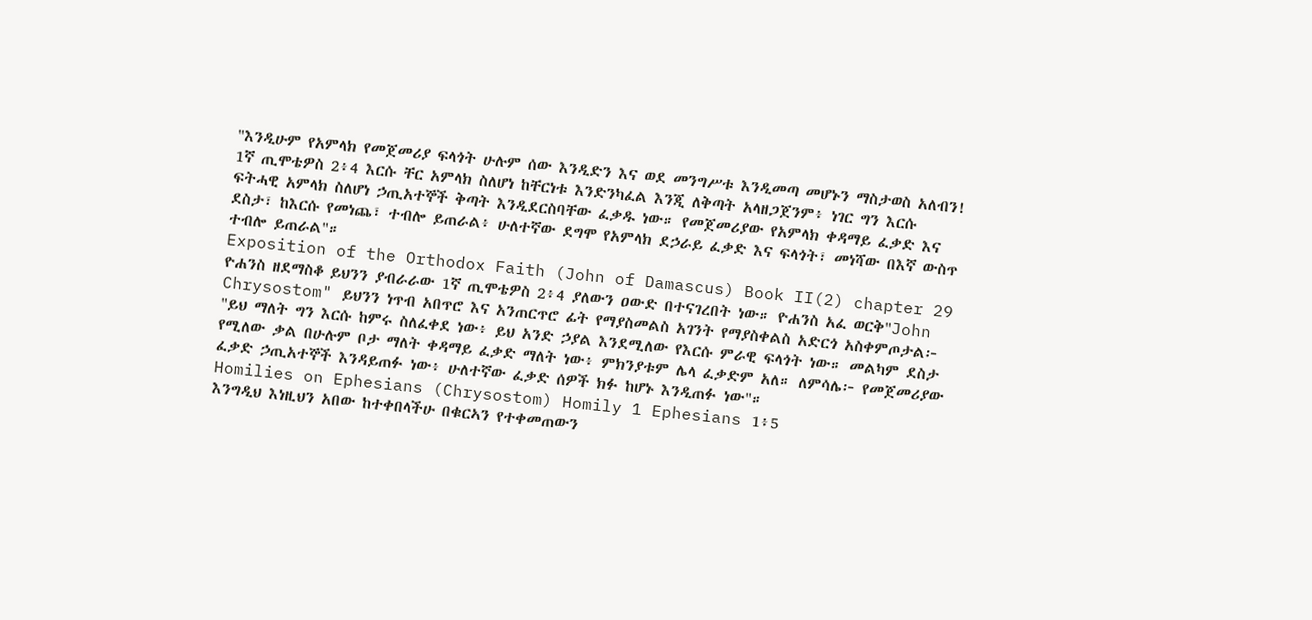"እንዲሁም የአምላክ የመጀመሪያ ፍላጎት ሁሉም ሰው እንዲድን እና ወደ መንግሥቱ እንዲመጣ መሆኑን ማስታወስ አለብን! 1ኛ ጢሞቴዎስ 2፥4 እርሱ ቸር አምላክ ስለሆነ ከቸርነቱ እንድንካፈል እንጂ ለቅጣት አላዘጋጀንም፥ ነገር ግን እርሱ ፍትሓዊ አምላክ ስለሆነ ኃጢአተኞች ቅጣት እንዲደርስባቸው ፈቃዱ ነው። የመጀመሪያው የአምላክ ቀዳማይ ፈቃድ እና ደስታ፣ ከእርሱ የመነጨ፣ ተብሎ ይጠራል፥ ሁለተኛው ደግሞ የአምላክ ደኃራይ ፈቃድ እና ፍላጎት፣ መነሻው በእኛ ውስጥ ተብሎ ይጠራል"።
Exposition of the Orthodox Faith (John of Damascus) Book II(2) chapter 29
ዮሐንስ ዘደማስቆ ይህንን ያብራራው 1ኛ ጢሞቴዎስ 2፥4 ያለውን ዐውድ በተናገረበት ነው። ዮሐንስ አፈ ወርቅ"John Chrysostom" ይህንን ነጥብ አበጥሮ እና አንጠርጥሮ ፊት የማያስመልስ አገንት የማያስቀልስ አድርጎ አስቀምጦታል፦
"ይህ ማለት ግን እርሱ ከምሩ ስለፈቀደ ነው፥ ይህ አንድ ኃያል እንደሚለው የእርሱ ምራዊ ፍላጎት ነው። መልካም ደስታ የሚለው ቃል በሁሉም ቦታ ማለት ቀዳማይ ፈቃድ ማለት ነው፥ ምክንያቱም ሌላ ፈቃድም አለ። ለምሳሌ፦ የመጀመሪያው ፈቃድ ኃጢአተኞች እንዳይጠፉ ነው፥ ሁለተኛው ፈቃድ ሰዎች ክፉ ከሆኑ እንዲጠፉ ነው"።
Homilies on Ephesians (Chrysostom) Homily 1 Ephesians 1፥5
እንግዲህ እነዚህን አበው ከተቀበላችሁ በቁርኣን የተቀመጠውን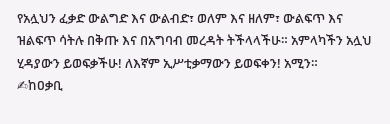የአሏህን ፈቃድ ውልግድ እና ውልብድ፣ ወለም እና ዘለም፣ ውልፍጥ እና ዝልፍጥ ሳትሉ በቅጡ እና በአግባብ መረዳት ትችላላችሁ። አምላካችን አሏህ ሂዳያውን ይወፍቃችሁ! ለእኛም ኢሥቲቃማውን ይወፍቀን! አሚን።
✍ከዐቃቢ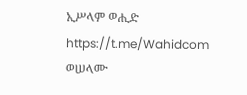ኢሥላም ወሒድ
https://t.me/Wahidcom
ወሠላሙ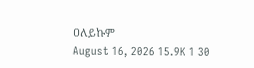ዐለይኩም
August 16, 2026 15.9K 1 30